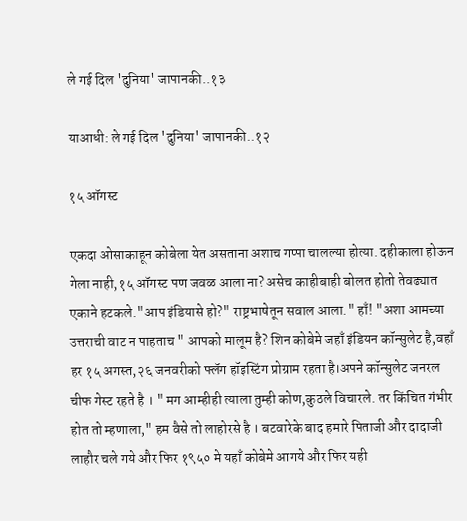ले गई दिल 'दुनिया' जापानकी..१३

याआधी: ले गई दिल 'दुनिया' जापानकी..१२

१५ ऑगस्ट

एकदा ओसाकाहून कोबेला येत असताना अशाच गप्पा चालल्या होत्या. दहीकाला होऊन गेला नाही,१५ ऑगस्ट पण जवळ आला ना? असेच काहीबाही बोलत होतो तेवढ्यात एकाने हटकले."आप इंडियासे हो?" राष्ट्रभाषेतून सवाल आला." हाँ! "अशा आमच्या उत्तराची वाट न पाहताच " आपको मालूम है? शिन कोबेमे जहाँ इंडियन कॉन्सुलेट है,वहाँ हर १५ अगस्त,२६ जनवरीको फ्लॅग हॉइस्टिंग प्रोग्राम रहता है।अपने कॉन्सुलेट जनरल चीफ गेस्ट रहते है । " मग आम्हीही त्याला तुम्ही कोण,कुठले विचारले. तर किंचित गंभीर होत तो म्हणाला," हम वैसे तो लाहोरसे है । बटवारेके बाद हमारे पिताजी और दादाजी लाहौर चले गये और फिर १९५० मे यहाँ कोबेमे आगये और फिर यही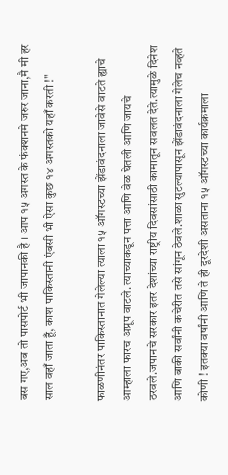बस गए,अब तो पासपोर्ट भी जापानकी है । आप १५ अगस्त के फंक्शनमे जरुर जाना,मै मी हर साल वहाँ जाता हूँ, काश पाकिस्तानी एंबसी भी ऐसा कुछ १४ अगस्तको यहाँ करती !"

फाळणीनंतर पाकिस्तानात गेलेल्या त्याला १५ ऑगस्टच्या झेंडावंदनाला जावेसे वाटते ह्याचे आम्हाला फारच अप्रूप वाटले. त्याच्याकडून पत्ता आणि वेळ घेतली आणि जायचे ठरवले.जपानचे सरकार इतर देशांच्या राष्ट्रीय दिवसांसाठी कामातून सवलत देते.त्यामुळे दिनेश आणि बाकी सर्वांनी कचेरीत तसे सांगून ठेवले.शाळा सुटल्यापासून झेंडावंदनाला गेलेच नव्हते कोणी ! इतक्या वर्षांनी आणि ते ही दूरदेशी असताना १५ ऑगस्टच्या कार्यक्रमाला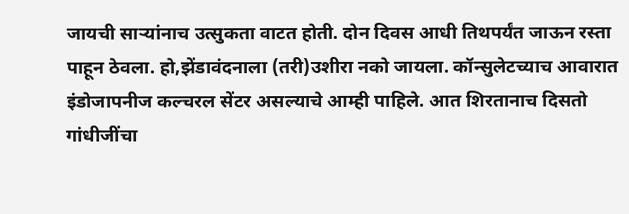जायची सार्‍यांनाच उत्सुकता वाटत होती. दोन दिवस आधी तिथपर्यंत जाऊन रस्ता पाहून ठेवला. हो,झेंडावंदनाला (तरी)उशीरा नको जायला. कॉन्सुलेटच्याच आवारात इंडोजापनीज कल्चरल सेंटर असल्याचे आम्ही पाहिले. आत शिरतानाच दिसतो गांधीजींचा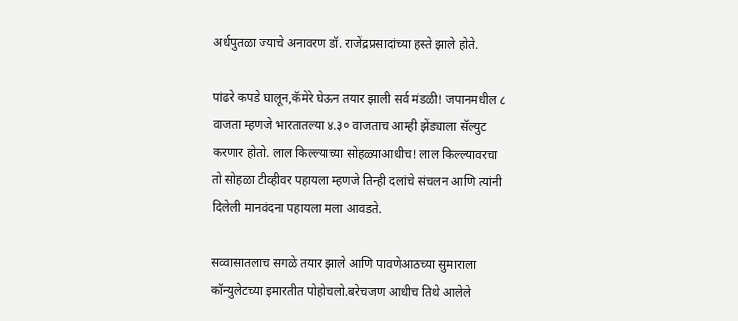अर्धपुतळा ज्याचे अनावरण डॉ. राजेंद्रप्रसादांच्या हस्ते झाले होते.

पांढरे कपडे घालून,कॅमेरे घेऊन तयार झाली सर्व मंडळी! जपानमधील ८ वाजता म्हणजे भारतातल्या ४.३० वाजताच आम्ही झेंड्याला सॅल्युट करणार होतो. लाल किल्ल्याच्या सोहळ्याआधीच! लाल किल्ल्यावरचा तो सोहळा टीव्हीवर पहायला म्हणजे तिन्ही दलांचे संचलन आणि त्यांनी दिलेली मानवंदना पहायला मला आवडते.

सव्वासातलाच सगळे तयार झाले आणि पावणेआठच्या सुमाराला कॉन्युलेटच्या इमारतीत पोहोचलो.बरेचजण आधीच तिथे आलेले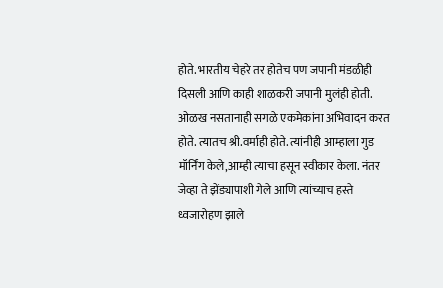होते. भारतीय चेहरे तर होतेच पण जपानी मंडळीही दिसली आणि काही शाळकरी जपानी मुलंही होती. ओळख नसतानाही सगळे एकमेकांना अभिवादन करत होते. त्यातच श्री.वर्माही होते. त्यांनीही आम्हाला गुड मॉर्निंग केले,आम्ही त्याचा हसून स्वीकार केला. नंतर जेव्हा ते झेंड्यापाशी गेले आणि त्यांच्याच हस्ते ध्वजारोहण झाले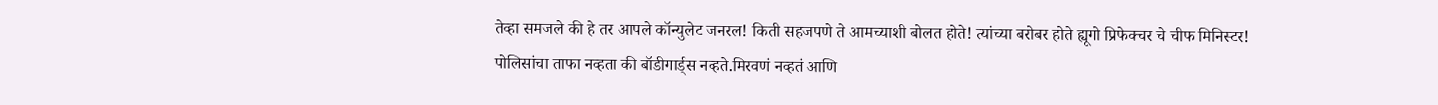तेव्हा समजले की हे तर आपले कॉन्युलेट जनरल! किती सहजपणे ते आमच्याशी बोलत होते! त्यांच्या बरोबर होते ह्यूगो प्रिफेक्चर चे चीफ मिनिस्टर! पोलिसांचा ताफा नव्हता की बॉडीगार्ड्स नव्हते.मिरवणं नव्हतं आणि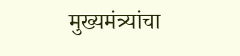मुख्यमंत्र्यांचा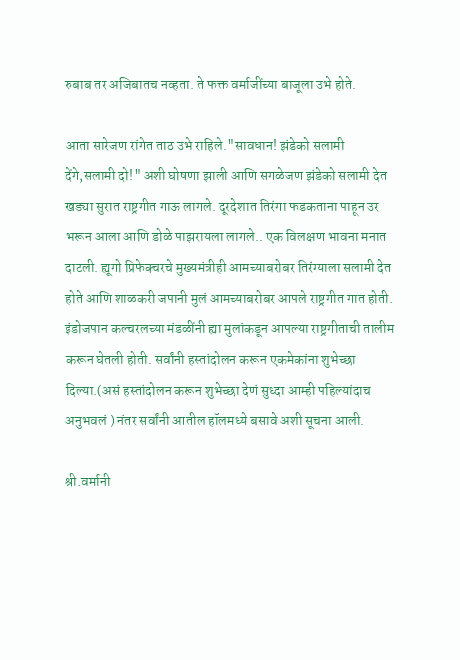रुबाब तर अजिबातच नव्हता. ते फक्त वर्माजींच्या बाजूला उभे होते.

आता सारेजण रांगेत ताठ उभे राहिले."सावधान! झंडेको सलामी देंगे,सलामी दो!" अशी घोषणा झाली आणि सगळेजण झंडेको सलामी देत खड्या सुरात राष्ट्रगीत गाऊ लागले. दूरदेशात तिरंगा फडकताना पाहून उर भरून आला आणि डोळे पाझरायला लागले.. एक विलक्षण भावना मनात दाटली. ह्यूगो प्रिफेक्चरचे मुख्यमंत्रीही आमच्याबरोबर तिरंग्याला सलामी देत होते आणि शाळकरी जपानी मुलं आमच्याबरोबर आपले राष्ट्रगीत गात होती. इंडोजपान कल्चरलच्या मंडळींनी ह्या मुलांकडून आपल्या राष्ट्रगीताची तालीम करून घेतली होती. सर्वांनी हस्तांदोलन करून एकमेकांना शुभेच्छा दिल्या.(असं हस्तांदोलन करून शुभेच्छा देणं सुध्दा आम्ही पहिल्यांदाच अनुभवलं ) नंतर सर्वांनी आतील हॉलमध्ये बसावे अशी सूचना आली.

श्री.वर्मानी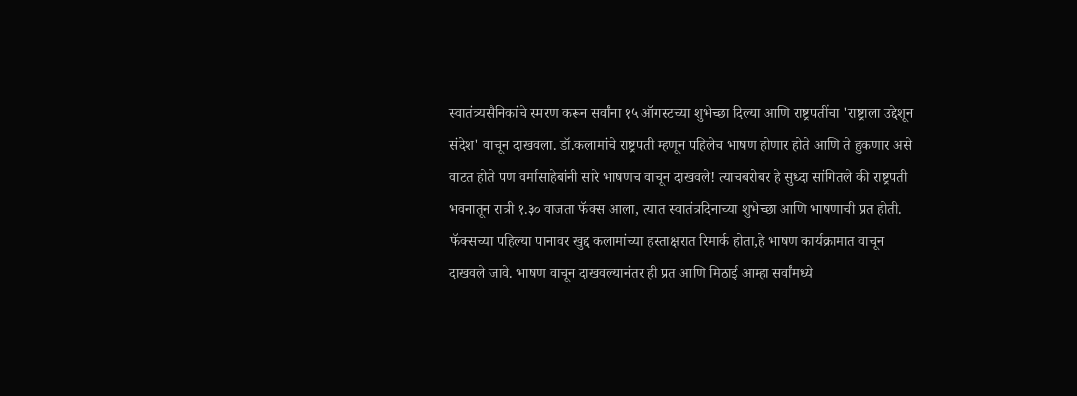स्वातंत्र्यसैनिकांचे स्मरण करून सर्वांना १५ ऑगस्टच्या शुभेच्छा दिल्या आणि राष्ट्रपतींचा 'राष्ट्राला उद्देशून संदेश' वाचून दाखवला. डॉ.कलामांचे राष्ट्रपती म्हणून पहिलेच भाषण होणार होते आणि ते हुकणार असे वाटत होते पण वर्मासाहेबांनी सारे भाषणच वाचून दाखवले! त्याचबरोबर हे सुध्दा सांगितले की राष्ट्रपती भवनातून रात्री १.३० वाजता फॅक्स आला, त्यात स्वातंत्रदिनाच्या शुभेच्छा आणि भाषणाची प्रत होती. फॅक्सच्या पहिल्या पानावर खुद्द कलामांच्या हस्ताक्षरात रिमार्क होता,हे भाषण कार्यक्रामात वाचून दाखवले जावे. भाषण वाचून दाखवल्यानंतर ही प्रत आणि मिठाई आम्हा सर्वांमध्ये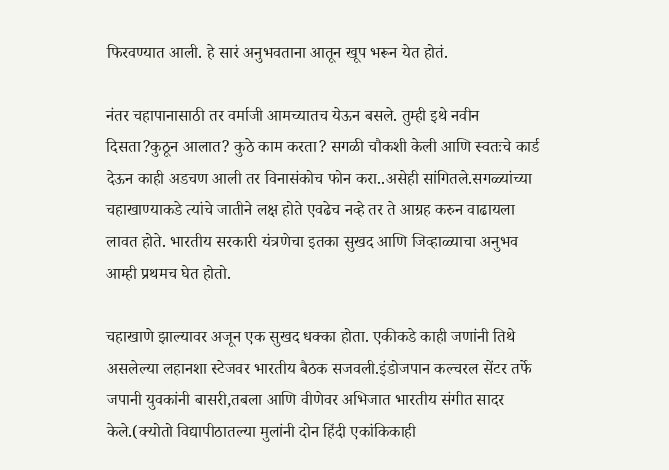फिरवण्यात आली. हे सारं अनुभवताना आतून खूप भरून येत होतं.

नंतर चहापानासाठी तर वर्माजी आमच्यातच येऊन बसले. तुम्ही इथे नवीन दिसता?कुठून आलात? कुठे काम करता? सगळी चौकशी केली आणि स्वतःचे कार्ड देऊन काही अडचण आली तर विनासंकोच फोन करा..असेही सांगितले.सगळ्यांच्या चहाखाण्याकडे त्यांचे जातीने लक्ष होते एवढेच नव्हे तर ते आग्रह करुन वाढायला लावत होते. भारतीय सरकारी यंत्रणेचा इतका सुखद आणि जिव्हाळ्याचा अनुभव आम्ही प्रथमच घेत होतो.

चहाखाणे झाल्यावर अजून एक सुखद धक्का होता. एकीकडे काही जणांनी तिथे असलेल्या लहानशा स्टेजवर भारतीय बैठक सजवली.इंडोजपान कल्चरल सेंटर तर्फे जपानी युवकांनी बासरी,तबला आणि वीणेवर अभिजात भारतीय संगीत सादर केले.(क्योतो विद्यापीठातल्या मुलांनी दोन हिंदी एकांकिकाही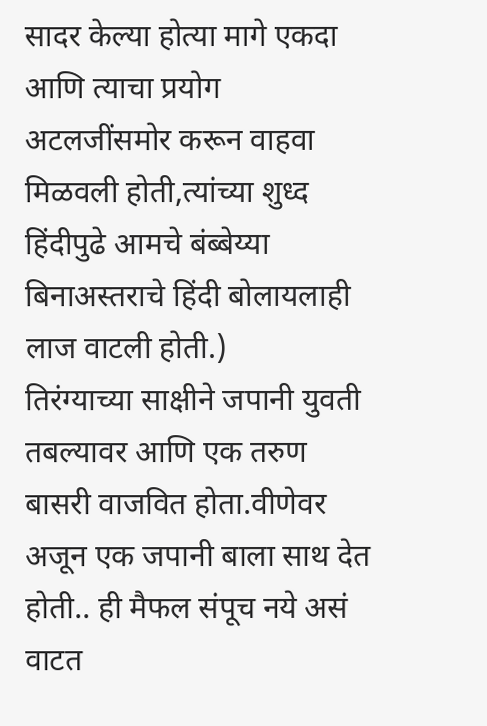सादर केल्या होत्या मागे एकदा आणि त्याचा प्रयोग अटलजींसमोर करून वाहवा मिळवली होती,त्यांच्या शुध्द हिंदीपुढे आमचे बंब्बेय्या बिनाअस्तराचे हिंदी बोलायलाही लाज वाटली होती.)
तिरंग्याच्या साक्षीने जपानी युवती तबल्यावर आणि एक तरुण बासरी वाजवित होता.वीणेवर अजून एक जपानी बाला साथ देत होती.. ही मैफल संपूच नये असं वाटत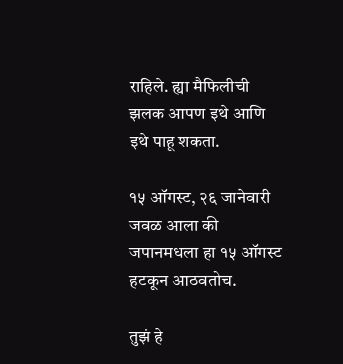राहिले. ह्या मैफिलीची झलक आपण इथे आणि इथे पाहू शकता.

१५ ऑगस्ट, २६ जानेवारी जवळ आला की जपानमधला हा १५ ऑगस्ट हटकून आठवतोच.

तुझं हे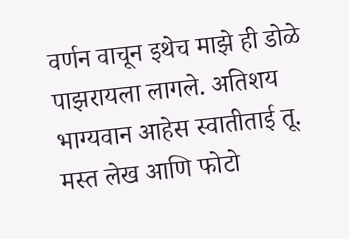वर्णन वाचून इथेच माझे ही डोळे पाझरायला लागले. अतिशय भाग्यवान आहेस स्वातीताई तू.
मस्त लेख आणि फोटो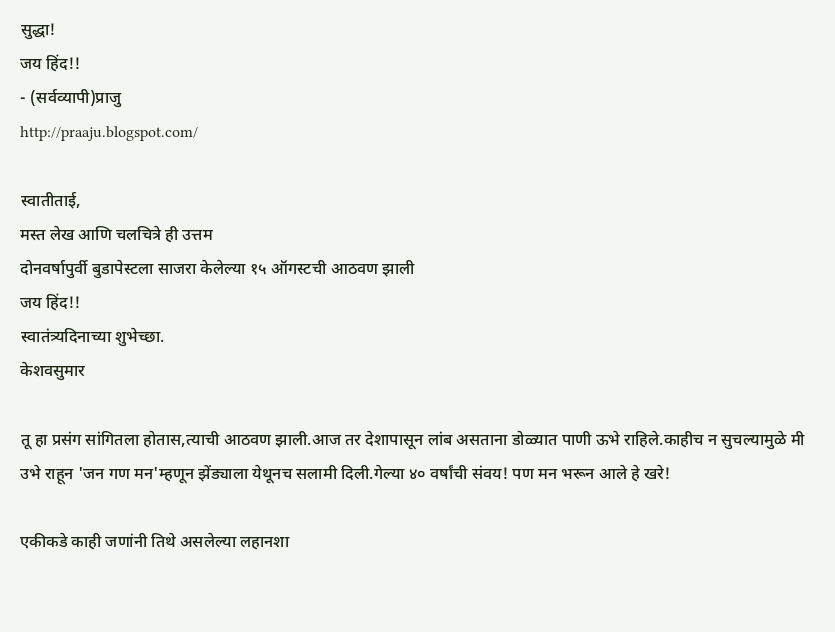सुद्धा!
जय हिंद!!
- (सर्वव्यापी)प्राजु
http://praaju.blogspot.com/

स्वातीताई,
मस्त लेख आणि चलचित्रे ही उत्तम
दोनवर्षापुर्वी बुडापेस्टला साजरा केलेल्या १५ ऑगस्टची आठवण झाली
जय हिंद!!
स्वातंत्र्यदिनाच्या शुभेच्छा.
केशवसुमार

तू हा प्रसंग सांगितला होतास,त्याची आठवण झाली.आज तर देशापासून लांब असताना डोळ्यात पाणी ऊभे राहिले.काहीच न सुचल्यामुळे मी उभे राहून 'जन गण मन'म्हणून झेंड्याला येथूनच सलामी दिली.गेल्या ४० वर्षांची संवय! पण मन भरून आले हे खरे!

एकीकडे काही जणांनी तिथे असलेल्या लहानशा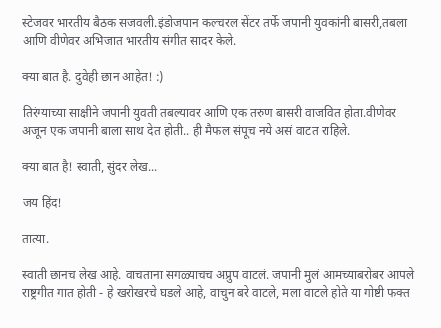स्टेजवर भारतीय बैठक सजवली.इंडोजपान कल्चरल सेंटर तर्फे जपानी युवकांनी बासरी,तबला आणि वीणेवर अभिजात भारतीय संगीत सादर केले.

क्या बात है. दुवेही छान आहेत! :)

तिरंग्याच्या साक्षीने जपानी युवती तबल्यावर आणि एक तरुण बासरी वाजवित होता.वीणेवर अजून एक जपानी बाला साथ देत होती.. ही मैफल संपूच नये असं वाटत राहिले.

क्या बात है! स्वाती, सुंदर लेख...

जय हिंद!

तात्या.

स्वाती छानच लेख आहे. वाचताना सगळ्याचच अप्रुप वाटलं. जपानी मुलं आमच्याबरोबर आपले राष्ट्रगीत गात होती - हे खरोखरचे घडले आहे, वाचुन बरे वाटले, मला वाटले होते या गोष्टी फक्त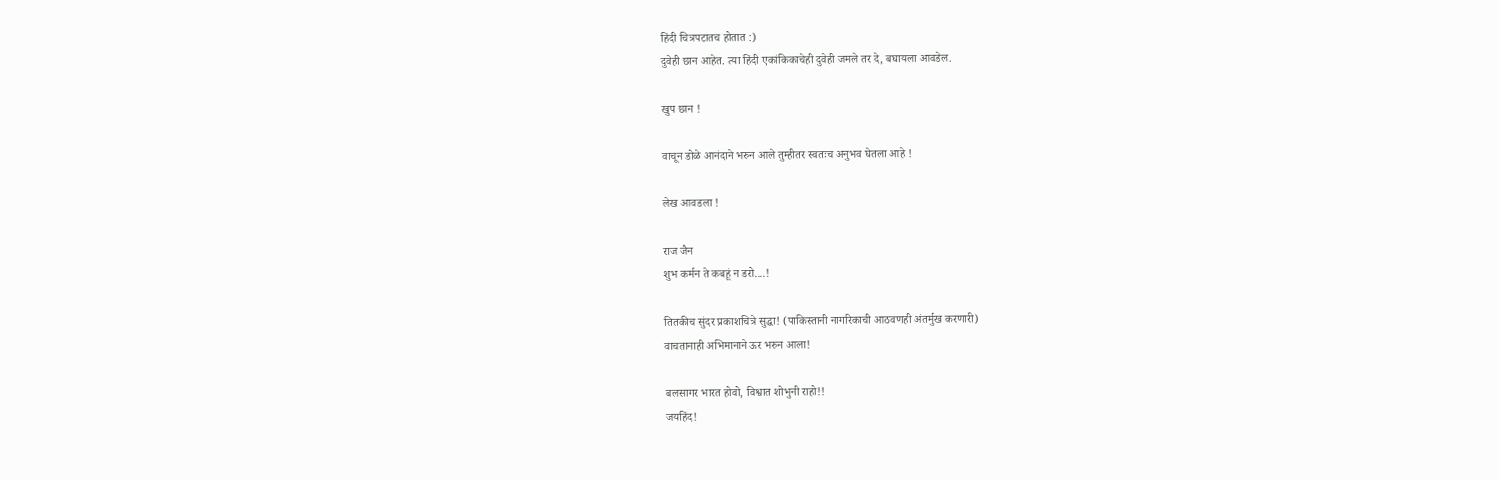हिंदी चित्रपटातच होतात :)
दुवेही छान आहेत. त्या हिंदी एकांकिकाचेही दुवेही जमले तर दे, बघायला आवडेल.

खुप छान !

वाचून डोळे आनंदाने भरुन आले तुम्हीतर स्वतःच अनुभव घेतला आहे !

लेख आवडला !

राज जैन
शुभ कर्मन ते कबहूं न डरो....!

तितकीच सुंदर प्रकाशचित्रे सुद्धा! (पाकिस्तानी नागरिकाची आठवणही अंतर्मुख करणारी)
वाचतानाही अभिमानाने ऊर भरुन आला!

बलसागर भारत होवो, विश्वात शोभुनी राहो!!
जयहिंद!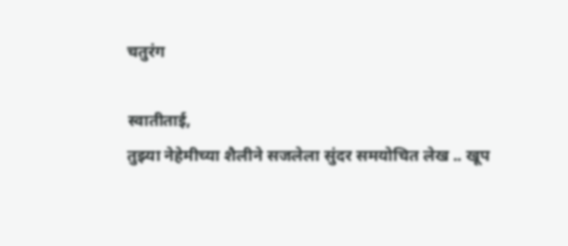चतुरंग

स्वातीताई,
तुझ्या नेहेमीच्या शैलीने सजलेला सुंदर समयोचित लेख .. खूप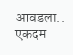आवडला.. एकदम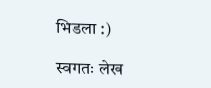भिडला :)

स्वगतः लेख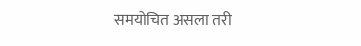समयोचित असला तरी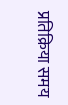प्रतिक्रिया समय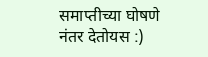समाप्तीच्या घोषणे नंतर देतोयस :)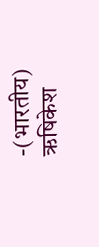-(भारतीय) ऋषिकेश